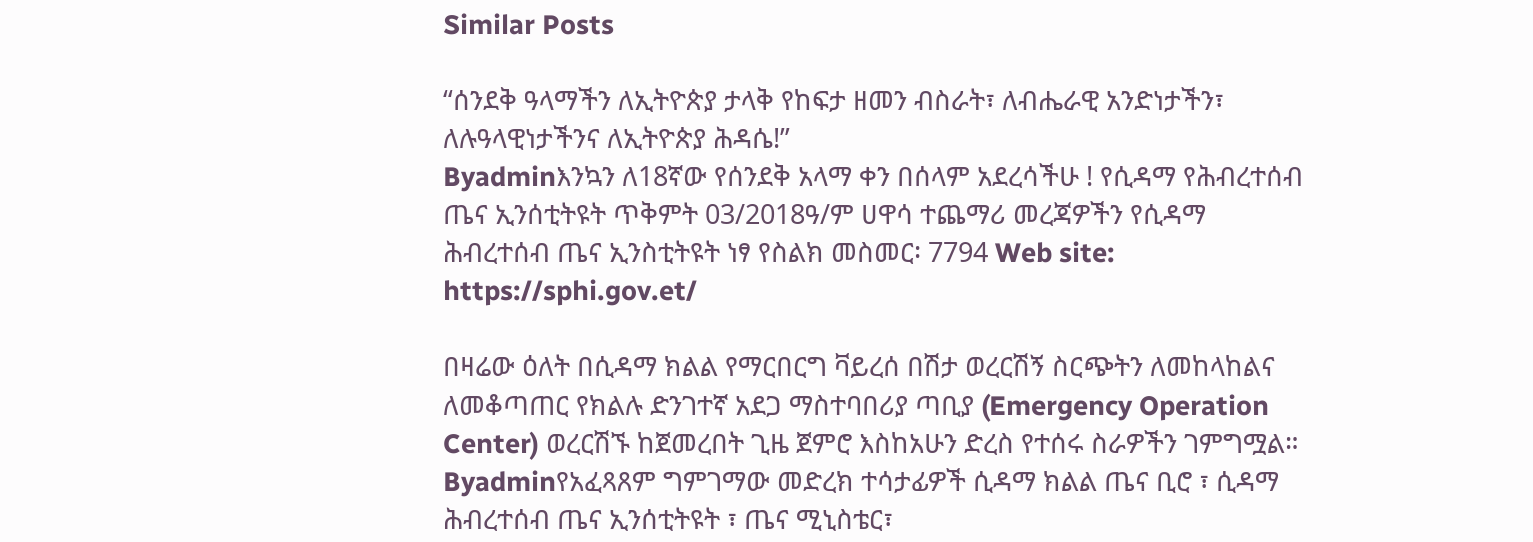Similar Posts

“ሰንደቅ ዓላማችን ለኢትዮጵያ ታላቅ የከፍታ ዘመን ብስራት፣ ለብሔራዊ አንድነታችን፣ ለሉዓላዊነታችንና ለኢትዮጵያ ሕዳሴ!”
Byadminእንኳን ለ18ኛው የሰንደቅ አላማ ቀን በሰላም አደረሳችሁ ! የሲዳማ የሕብረተሰብ ጤና ኢንሰቲትዩት ጥቅምት 03/2018ዓ/ም ሀዋሳ ተጨማሪ መረጃዎችን የሲዳማ ሕብረተሰብ ጤና ኢንስቲትዩት ነፃ የስልክ መስመር፡ 7794 Web site: https://sphi.gov.et/

በዛሬው ዕለት በሲዳማ ክልል የማርበርግ ቫይረሰ በሽታ ወረርሽኝ ስርጭትን ለመከላከልና ለመቆጣጠር የክልሉ ድንገተኛ አደጋ ማስተባበሪያ ጣቢያ (Emergency Operation Center) ወረርሽኙ ከጀመረበት ጊዜ ጀምሮ እስከአሁን ድረስ የተሰሩ ስራዎችን ገምግሟል።
Byadminየአፈጻጸም ግምገማው መድረክ ተሳታፊዎች ሲዳማ ክልል ጤና ቢሮ ፣ ሲዳማ ሕብረተሰብ ጤና ኢንሰቲትዩት ፣ ጤና ሚኒስቴር፣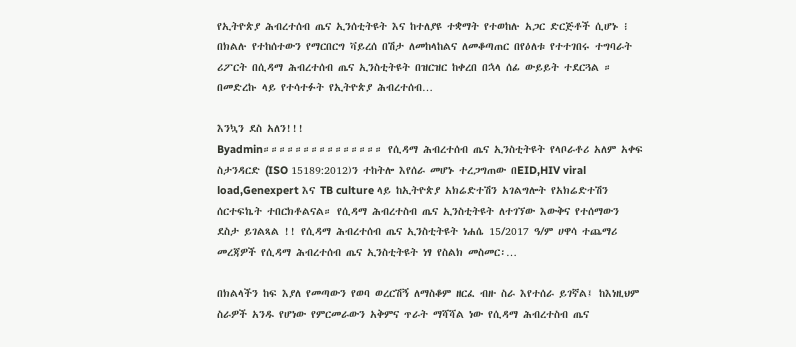የኢትዮጵያ ሕብረተሰብ ጤና ኢንሰቲትዩት እና ከተለያዩ ተቋማት የተወከሉ አጋር ድርጅቶች ሲሆኑ ፧ በክልሉ የተከሰተውን የማርበርግ ቫይረሰ በሽታ ለመከላከልና ለመቆጣጠር በየዕለቱ የተተገበሩ ተግባራት ሪፖርት በሲዳማ ሕብረተሰብ ጤና ኢንስቲትዩት በዝርዝር ከቀረበ በኋላ ሰፊ ውይይት ተደርጓል ። በመድረኩ ላይ የተሳተፉት የኢትዮጵያ ሕብረተሰብ…

እንኳን ደስ አለን!!!
Byadmin።።።።።።።።።።።።።።። የሲዳማ ሕብረተሰብ ጤና ኢንስቲትዩት የላቦራቶሪ አለም አቀፍ ስታንዳርድ (ISO 15189:2012)ን ተከትሎ እየሰራ መሆኑ ተረጋግጠው በEID,HIV viral load,Genexpert እና TB culture ላይ ከኢትዮጵያ አክሬድተሽን አገልግሎት የአክሬድተሽን ሰርተፍኬት ተበርክቶልናል። የሲዳማ ሕብረተስብ ጤና ኢንስቲትዩት ለተገኘው እውቅና የተሰማውን ደስታ ይገልጻል !! የሲዳማ ሕብረተሰብ ጤና ኢንስቲትዩት ነሐሴ 15/2017 ዓ/ም ሀዋሳ ተጨማሪ መረጃዎች የሲዳማ ሕብረተሰብ ጤና ኢንስቲትዩት ነፃ የስልክ መስመር፡…

በክልላችን ከፍ እያለ የመጣውን የወባ ወረርሽኝ ለማስቆም ዘርፈ ብዙ ስራ እየተሰራ ይገኛል፤ ከእነዚህም ስራዎች አንዱ የሆነው የምርመራውን አቅምና ጥራት ማሻሻል ነው የሲዳማ ሕብረተስብ ጤና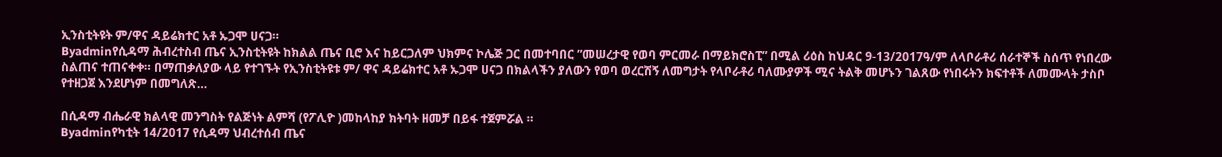ኢንስቲትዩት ም/ዋና ዳይሬክተር አቶ ኡጋሞ ሀናጋ።
Byadminየሲዳማ ሕብረተስብ ጤና ኢንስቲትዩት ከክልል ጤና ቢሮ እና ከይርጋለም ህክምና ኮሌጅ ጋር በመተባበር ”መሠረታዊ የወባ ምርመራ በማይክሮስፒ” በሚል ሪዕስ ከህዳር 9-13/2017ዓ/ም ለላቦራቶሪ ሰራተኞች ስሰጥ የነበረው ስልጠና ተጠናቀቀ። በማጠቃለያው ላይ የተገኙት የኢንስቲትዩቱ ም/ ዋና ዳይሬክተር አቶ ኡጋሞ ሀናጋ በክልላችን ያለውን የወባ ወረርሽኝ ለመግታት የላቦራቶሪ ባለሙያዎች ሚና ትልቅ መሆኑን ገልጸው የነበሩትን ክፍተቶች ለመሙላት ታስቦ የተዘጋጀ እንደሆነም በመግለጽ…

በሲዳማ ብሔራዊ ክልላዊ መንግስት የልጅነት ልምሻ (የፖሊዮ )መከላከያ ክትባት ዘመቻ በይፋ ተጀምሯል ።
Byadminየካቲት 14/2017 የሲዳማ ህብረተሰብ ጤና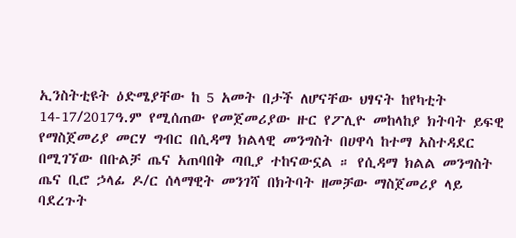ኢንስትቲዩት ዕድሜያቸው ከ 5 አመት በታች ለሆናቸው ህፃናት ከየካቲት 14-17/2017ዓ.ም የሚሰጠው የመጀመሪያው ዙር የፖሊዮ መከላከያ ክትባት ይፍዊ የማስጀመሪያ መርሃ ግብር በሲዳማ ክልላዊ መንግስት በሀዋሳ ከተማ አስተዳደር በሚገኘው በቡልቻ ጤና አጠባበቅ ጣቢያ ተከናውኗል ። የሲዳማ ክልል መንግስት ጤና ቢሮ ኃላፊ ዶ/ር ሰላማዊት መንገሻ በክትባት ዘመቻው ማስጀመሪያ ላይ ባደረጉት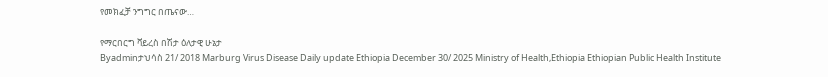የመክፈቻ ንግግር በጤናው…

የማርበርግ ቫይረስ በሽታ ዕለታዊ ሁኔታ
Byadminታህሳስ 21/ 2018 Marburg Virus Disease Daily update Ethiopia December 30/ 2025 Ministry of Health,Ethiopia Ethiopian Public Health Institute